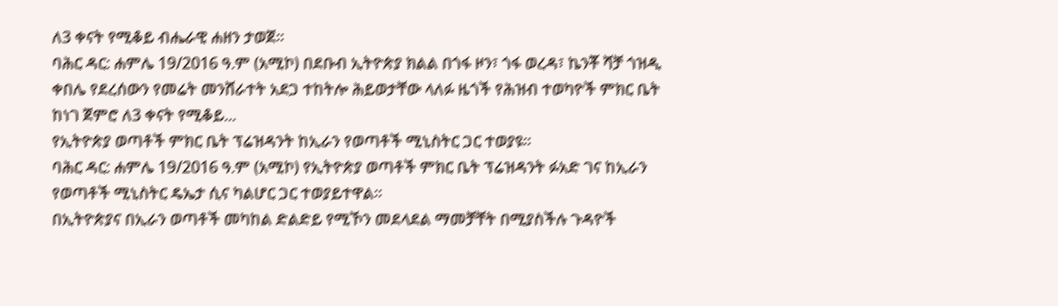ለ3 ቀናት የሚቆይ ብሔራዊ ሐዘን ታወጀ።
ባሕር ዳር: ሐምሌ 19/2016 ዓ.ም (አሚኮ) በደቡብ ኢትዮጵያ ክልል በጎፋ ዞን፣ ጎፋ ወረዳ፣ ኬንቾ ሻቻ ጎዝዲ ቀበሌ የደረሰውን የመሬት መንሸራተት አደጋ ተከትሎ ሕይወታቸው ላለፉ ዜጎች የሕዝብ ተወካዮች ምክር ቤት ከነገ ጀምሮ ለ3 ቀናት የሚቆይ...
የኢትዮጵያ ወጣቶች ምክር ቤት ፕሬዝዳንት ከኢራን የወጣቶች ሚኒስትር ጋር ተወያዩ።
ባሕር ዳር: ሐምሌ 19/2016 ዓ.ም (አሚኮ) የኢትዮጵያ ወጣቶች ምክር ቤት ፕሬዝዳንት ፉአድ ገና ከኢራን የወጣቶች ሚኒስትር ዴኤታ ሲና ካልሆር ጋር ተወያይተዋል።
በኢትዮጵያና በኢራን ወጣቶች መካከል ድልድይ የሚኾን መደላደል ማመቻቸት በሚያስችሉ ጉዳዮች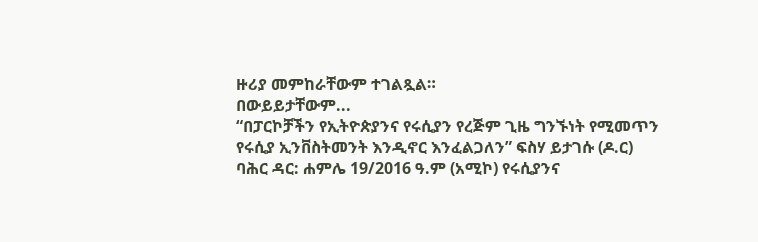ዙሪያ መምከራቸውም ተገልጿል።
በውይይታቸውም...
“በፓርኮቻችን የኢትዮጵያንና የሩሲያን የረጅም ጊዜ ግንኙነት የሚመጥን የሩሲያ ኢንቨስትመንት እንዲኖር እንፈልጋለን” ፍስሃ ይታገሱ (ዶ.ር)
ባሕር ዳር: ሐምሌ 19/2016 ዓ.ም (አሚኮ) የሩሲያንና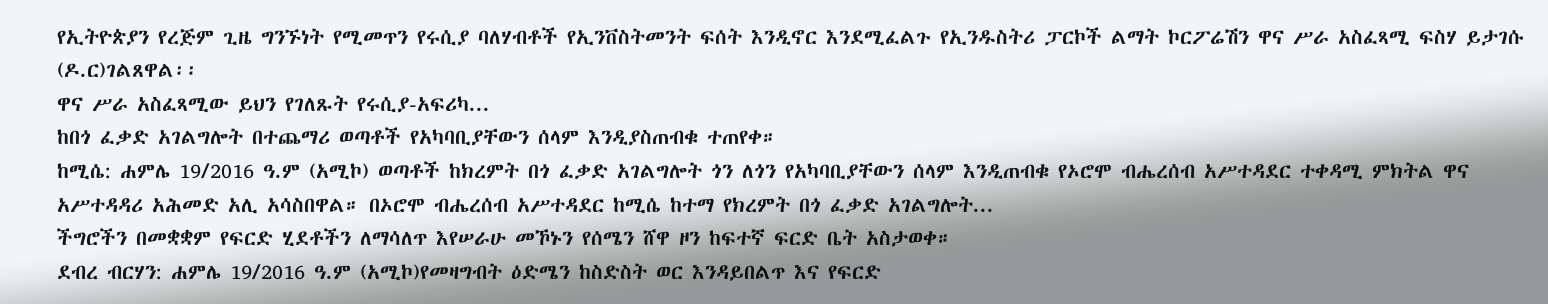የኢትዮጵያን የረጅም ጊዜ ግንኙነት የሚመጥን የሩሲያ ባለሃብቶች የኢንቨስትመንት ፍሰት እንዲኖር እንደሚፈልጉ የኢንዱስትሪ ፓርኮች ልማት ኮርፖሬሽን ዋና ሥራ አስፈጻሚ ፍስሃ ይታገሱ (ዶ.ር)ገልጸዋል፡፡
ዋና ሥራ አስፈጻሚው ይህን የገለጹት የሩሲያ-አፍሪካ...
ከበጎ ፈቃድ አገልግሎት በተጨማሪ ወጣቶች የአካባቢያቸውን ሰላም እንዲያስጠብቁ ተጠየቀ።
ከሚሴ: ሐምሌ 19/2016 ዓ.ም (አሚኮ) ወጣቶች ከክረምት በጎ ፈቃድ አገልግሎት ጎን ለጎን የአካባቢያቸውን ሰላም እንዲጠብቁ የኦሮሞ ብሔረሰብ አሥተዳደር ተቀዳሚ ምክትል ዋና አሥተዳዳሪ አሕመድ አሊ አሳስበዋል። በኦሮሞ ብሔረሰብ አሥተዳደር ከሚሴ ከተማ የክረምት በጎ ፈቃድ አገልግሎት...
ችግሮችን በመቋቋም የፍርድ ሂደቶችን ለማሳለጥ እየሠራሁ መኾኑን የሰሜን ሸዋ ዞን ከፍተኛ ፍርድ ቤት አስታወቀ።
ደብረ ብርሃን: ሐምሌ 19/2016 ዓ.ም (አሚኮ)የመዛግብት ዕድሜን ከስድስት ወር እንዳይበልጥ እና የፍርድ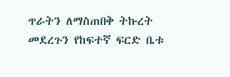ጥራትን ለማስጠበቅ ትኩረት መደረጉን የከፍተኛ ፍርድ ቤቱ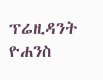ፕሬዚዳንት ዮሐንስ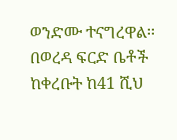ወንድሙ ተናግረዋል፡፡ በወረዳ ፍርድ ቤቶች ከቀረቡት ከ41 ሺህ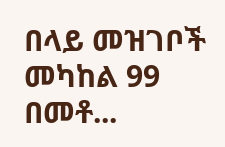በላይ መዝገቦች መካከል 99 በመቶ...